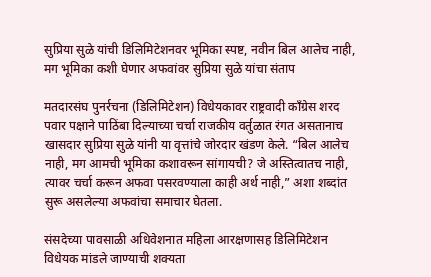सुप्रिया सुळे यांची डिलिमिटेशनवर भूमिका स्पष्ट, नवीन बिल आलेच नाही, मग भूमिका कशी घेणार अफवांवर सुप्रिया सुळे यांचा संताप

मतदारसंघ पुनर्रचना (डिलिमिटेशन) विधेयकावर राष्ट्रवादी काँग्रेस शरद पवार पक्षाने पाठिंबा दिल्याच्या चर्चा राजकीय वर्तुळात रंगत असतानाच खासदार सुप्रिया सुळे यांनी या वृत्तांचे जोरदार खंडण केले. “बिल आलेच नाही, मग आमची भूमिका कशावरून सांगायची? जे अस्तित्वातच नाही, त्यावर चर्चा करून अफवा पसरवण्याला काही अर्थ नाही,” अशा शब्दांत सुरू असलेल्या अफवांचा समाचार घेतला.

संसदेच्या पावसाळी अधिवेशनात महिला आरक्षणासह डिलिमिटेशन विधेयक मांडले जाण्याची शक्यता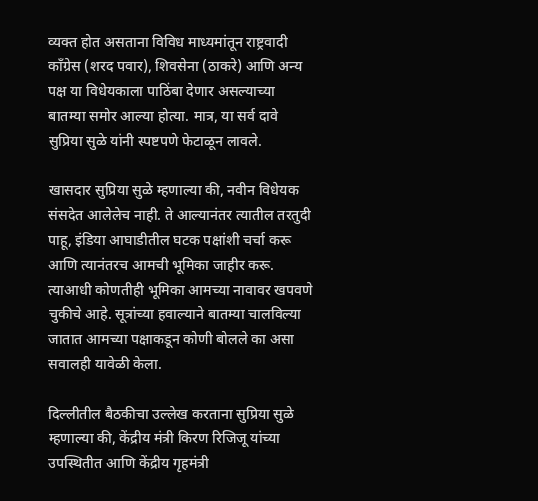व्यक्त होत असताना विविध माध्यमांतून राष्ट्रवादी काँग्रेस (शरद पवार), शिवसेना (ठाकरे) आणि अन्य पक्ष या विधेयकाला पाठिंबा देणार असल्याच्या बातम्या समोर आल्या होत्या. मात्र, या सर्व दावे सुप्रिया सुळे यांनी स्पष्टपणे फेटाळून लावले.

खासदार सुप्रिया सुळे म्हणाल्या की, नवीन विधेयक संसदेत आलेलेच नाही. ते आल्यानंतर त्यातील तरतुदी पाहू, इंडिया आघाडीतील घटक पक्षांशी चर्चा करू आणि त्यानंतरच आमची भूमिका जाहीर करू. त्याआधी कोणतीही भूमिका आमच्या नावावर खपवणे चुकीचे आहे. सूत्रांच्या हवाल्याने बातम्या चालविल्या जातात आमच्या पक्षाकडून कोणी बोलले का असा सवालही यावेळी केला.

दिल्लीतील बैठकीचा उल्लेख करताना सुप्रिया सुळे म्हणाल्या की, केंद्रीय मंत्री किरण रिजिजू यांच्या उपस्थितीत आणि केंद्रीय गृहमंत्री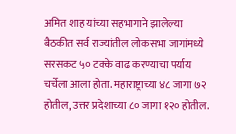अमित शाह यांच्या सहभागाने झालेल्या बैठकीत सर्व राज्यांतील लोकसभा जागांमध्ये सरसकट ५० टक्के वाढ करण्याचा पर्याय चर्चेला आला होता. महाराष्ट्राच्या ४८ जागा ७२ होतील, उत्तर प्रदेशाच्या ८० जागा १२० होतील.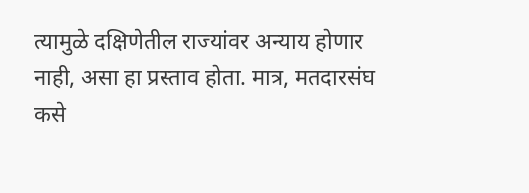त्यामुळे दक्षिणेतील राज्यांवर अन्याय होणार नाही, असा हा प्रस्ताव होता. मात्र, मतदारसंघ कसे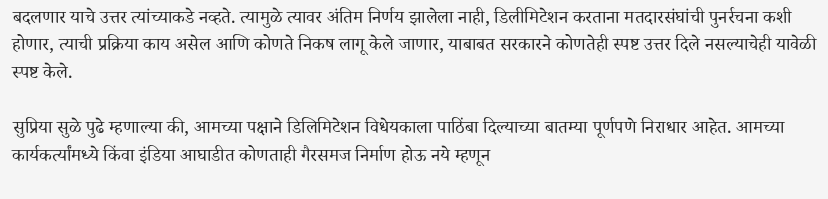बदलणार याचे उत्तर त्यांच्याकडे नव्हते. त्यामुळे त्यावर अंतिम निर्णय झालेला नाही, डिलीमिटेशन करताना मतदारसंघांची पुनर्रचना कशी होणार, त्याची प्रक्रिया काय असेल आणि कोणते निकष लागू केले जाणार, याबाबत सरकारने कोणतेही स्पष्ट उत्तर दिले नसल्याचेही यावेळी स्पष्ट केले.

सुप्रिया सुळे पुढे म्हणाल्या की, आमच्या पक्षाने डिलिमिटेशन विधेयकाला पाठिंबा दिल्याच्या बातम्या पूर्णपणे निराधार आहेत. आमच्या कार्यकर्त्यांमध्ये किंवा इंडिया आघाडीत कोणताही गैरसमज निर्माण होऊ नये म्हणून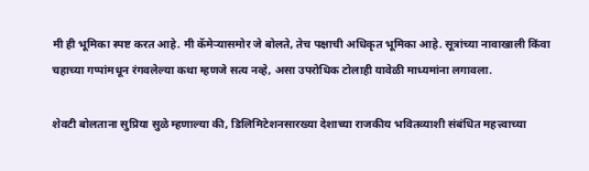मी ही भूमिका स्पष्ट करत आहे. मी कॅमेऱ्यासमोर जे बोलते, तेच पक्षाची अधिकृत भूमिका आहे. सूत्रांच्या नावाखाली किंवा चहाच्या गप्पांमधून रंगवलेल्या कथा म्हणजे सत्य नव्हे, असा उपरोधिक टोलाही यावेळी माध्यमांना लगावला.

शेवटी बोलताना सुप्रिया सुळे म्हणाल्या की, डिलिमिटेशनसारख्या देशाच्या राजकीय भवितव्याशी संबंधित महत्त्वाच्या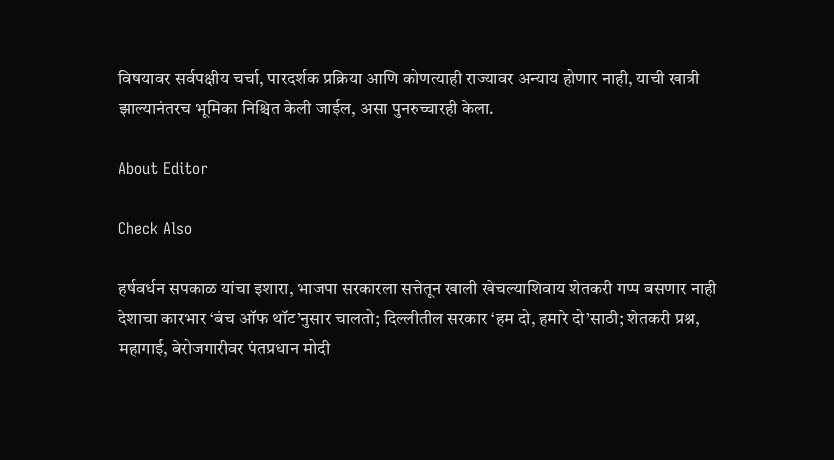विषयावर सर्वपक्षीय चर्चा, पारदर्शक प्रक्रिया आणि कोणत्याही राज्यावर अन्याय होणार नाही, याची खात्री झाल्यानंतरच भूमिका निश्चित केली जाईल, असा पुनरुच्चारही केला.

About Editor

Check Also

हर्षवर्धन सपकाळ यांचा इशारा, भाजपा सरकारला सत्तेतून खाली खेचल्याशिवाय शेतकरी गप्प बसणार नाही देशाचा कारभार ‘बंच ऑफ थॉट’नुसार चालतो; दिल्लीतील सरकार ‘हम दो, हमारे दो’साठी; शेतकरी प्रश्न, महागाई, बेरोजगारीवर पंतप्रधान मोदी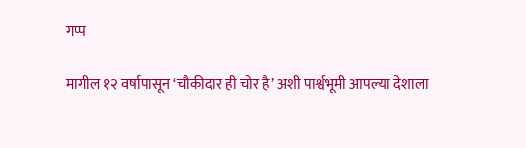गप्प

मागील १२ वर्षापासून ‘चौकीदार ही चोर है’ अशी पार्श्वभूमी आपल्या देशाला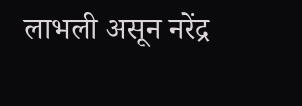लाभली असून नरेंद्र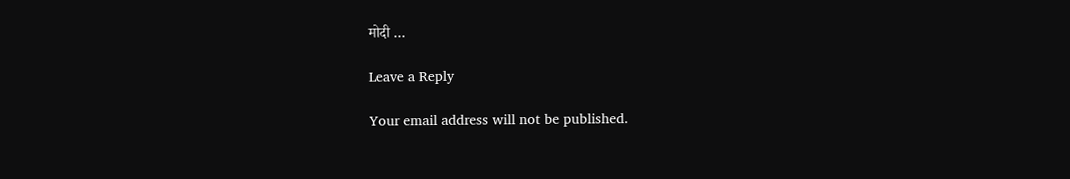मोदी …

Leave a Reply

Your email address will not be published.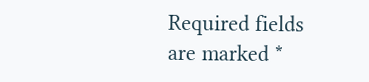Required fields are marked *